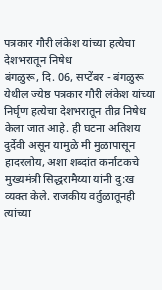पत्रकार गौरी लंकेश यांच्या हत्येचा देशभरातून निषेध
बंगळुरू, दि. 06, सप्टेंबर - बंगळुरू येथील ज्येष्ठ पत्रकार गौरी लंकेश यांच्या निर्घृण हत्येचा देशभरातून तीव्र निषेध केला जात आहे. ही घटना अतिशय दुर्देवी असून यामुळे मी मुळापासून हादरलोय, अशा शब्दांत कर्नाटकचे मुख्यमंत्री सिद्धरामैय्या यांनी दु:ख व्यक्त केले. राजकीय वर्तुळातूनही त्यांच्या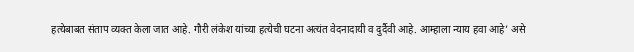हत्येबाबत संताप व्यक्त केला जात आहे. गौरी लंकेश यांच्या हत्येची घटना अत्यंत वेदनादायी व दुर्दैवी आहे. आम्हाला न्याय हवा आहे’ असे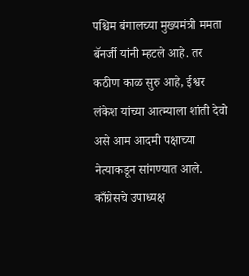पश्चिम बंगालच्या मुख्यमंत्री ममता बॅनर्जी यांनी म्हटले आहे. तर कठीण काळ सुरु आहे, ईश्वर लंकेश यांच्या आत्म्याला शांती देवो असे आम आदमी पक्षाच्या नेत्याकडून सांगण्यात आले. काँग्रेसचे उपाध्यक्ष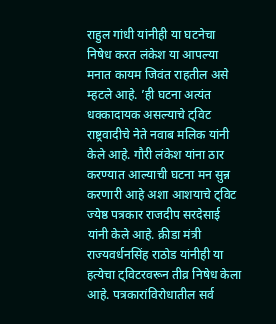राहुल गांधी यांनीही या घटनेचा निषेध करत लंकेश या आपल्या मनात कायम जिवंत राहतील असे म्हटले आहे. ’ही घटना अत्यंत धक्कादायक असल्याचे ट्विट राष्ट्रवादीचे नेते नवाब मलिक यांनी केले आहे. गौरी लंकेश यांना ठार करण्यात आल्याची घटना मन सुन्न करणारी आहे अशा आशयाचे ट्विट ज्येष्ठ पत्रकार राजदीप सरदेसाई यांनी केले आहे. क्रीडा मंत्री राज्यवर्धनसिंह राठोड यांनीही या हत्येचा ट्विटरवरून तीव्र निषेध केला आहे. पत्रकारांविरोधातील सर्व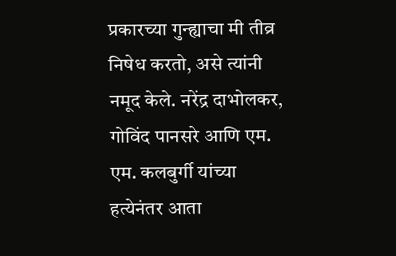प्रकारच्या गुन्ह्याचा मी तीव्र निषेध करतो, असे त्यांनी नमूद केले. नरेंद्र दाभोलकर, गोविंद पानसरे आणि एम. एम. कलबुर्गी यांच्या हत्येनंतर आता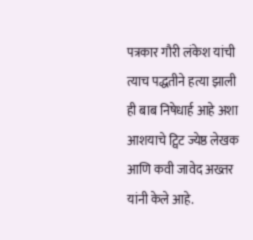पत्रकार गौरी लंकेश यांची त्याच पद्धतीने हत्या झाली ही बाब निषेधार्ह आहे अशा आशयाचे ट्विट ज्येष्ठ लेखक आणि कवी जावेद अख्तर यांनी केले आहे.